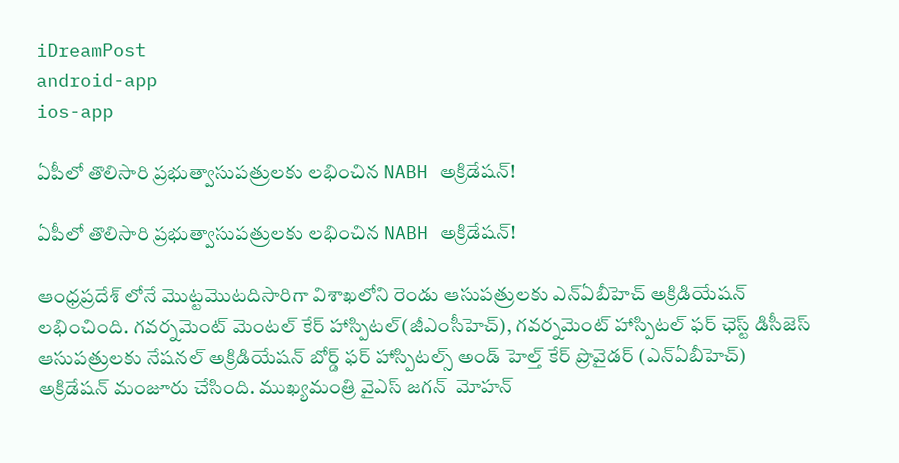iDreamPost
android-app
ios-app

ఏపీలో తొలిసారి ప్రభుత్వాసుపత్రులకు లభించిన NABH అక్రిడేషన్!

ఏపీలో తొలిసారి ప్రభుత్వాసుపత్రులకు లభించిన NABH అక్రిడేషన్!

ఆంధ్రప్రదేశ్ లోనే మొట్టమొటదిసారిగా విశాఖలోని రెండు ఆసుపత్రులకు ఎన్ఏబీహెచ్ అక్రిడియేషన్‌ లభించింది. గవర్నమెంట్ మెంటల్ కేర్‌ హాస్పిటల్‌(జీఎంసీహెచ్), గవర్నమెంట్‌ హాస్పిటల్‌ ఫర్‌ ఛెస్ట్ డిసీజెస్‌ ఆసుపత్రులకు నేషనల్‌ అక్రిడియేషన్‌ బోర్డ్‌ ఫర్‌ హాస్పిటల్స్‌ అండ్‌ హెల్త్ కేర్‌ ప్రొవైడర్‌ (ఎన్ఏబీహెచ్) అక్రిడేషన్ మంజూరు చేసింది. ముఖ్యమంత్రి వైఎస్ జగన్  మోహన్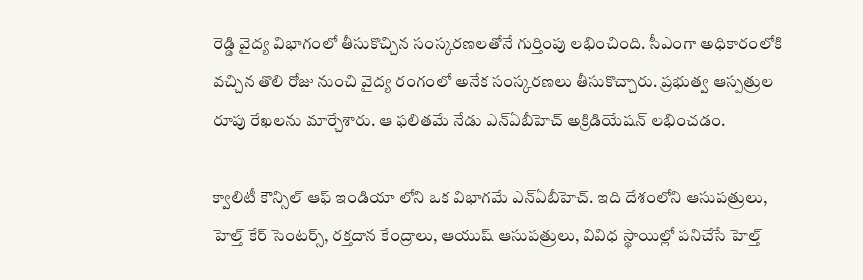రెడ్డి వైద్య విభాగంలో తీసుకొచ్చిన సంస్కరణలతోనే గుర్తింపు లభించింది. సీఎంగా అధికారంలోకి వచ్చిన తొలి రోజు నుంచి వైద్య రంగంలో అనేక సంస్కరణలు తీసుకొచ్చారు. ప్రభుత్వ ఆస్పత్రుల రూపు రేఖలను మార్చేశారు. ఆ ఫలితమే నేడు ఎన్ఏబీహెచ్ అక్రిడియేషన్ లభించడం.

క్వాలిటీ కౌన్సిల్‌ ఆఫ్‌ ఇండియా లోని ఒక విభాగమే ఎన్ఏబీహెచ్. ఇది దేశంలోని ఆసుపత్రులు, హెల్త్ కేర్ సెంటర్స్, రక్తదాన కేంద్రాలు, ఆయుష్ ఆసుపత్రులు, వివిధ స్థాయిల్లో పనిచేసే హెల్త్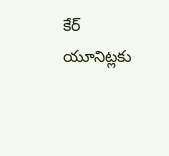కేర్ యూనిట్లకు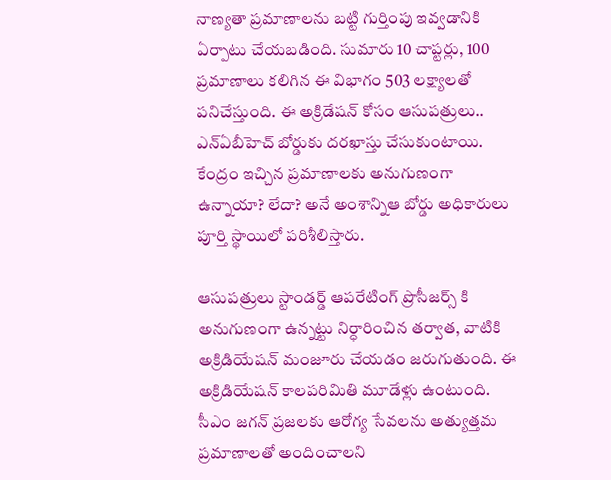నాణ్యతా ప్రమాణాలను బట్టి గుర్తింపు ఇవ్వడానికి ఏర్పాటు చేయబడింది. సుమారు 10 చాప్టర్లు, 100 ప్రమాణాలు కలిగిన ఈ విభాగం 503 లక్ష్యాలతో  పనిచేస్తుంది. ఈ అక్రిడేషన్ కోసం ఆసుపత్రులు.. ఎన్ఏబీహెచ్ బోర్డుకు దరఖాస్తు చేసుకుంటాయి. కేంద్రం ఇచ్చిన ప్రమాణాలకు అనుగుణంగా ఉన్నాయా? లేదా? అనే అంశాన్నిఆ బోర్డు అధికారులు పూర్తి స్థాయిలో పరిశీలిస్తారు.

ఆసుపత్రులు స్టాండర్డ్ ఆపరేటింగ్‌ ప్రొసీజర్స్ కి అనుగుణంగా ఉన్నట్టు నిర్ధారించిన తర్వాత, వాటికి అక్రిడియేషన్‌ మంజూరు చేయడం జరుగుతుంది. ఈ అక్రిడియేషన్‌ కాలపరిమితి మూడేళ్లు ఉంటుంది. సీఎం జగన్‌ ప్రజలకు ఆరోగ్య సేవలను అత్యుత్తమ ప్రమాణాలతో అందించాలని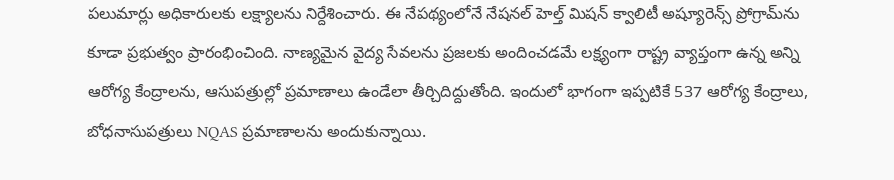పలుమార్లు అధికారులకు లక్ష్యాలను నిర్దేశించారు. ఈ నేపథ్యంలోనే నేషనల్‌ హెల్త్ మిషన్‌ క్వాలిటీ అష్యూరెన్స్ ప్రోగ్రామ్‌ను కూడా ప్రభుత్వం ప్రారంభించింది. నాణ్యమైన వైద్య సేవలను ప్రజలకు అందించడమే లక్ష్యంగా రాష్ట్ర వ్యాప్తంగా ఉన్న అన్ని ఆరోగ్య కేంద్రాలను, ఆసుపత్రుల్లో ప్రమాణాలు ఉండేలా తీర్చిదిద్దుతోంది. ఇందులో భాగంగా ఇప్పటికే 537 ఆరోగ్య కేంద్రాలు, బోధనాసుపత్రులు NQAS ప్రమాణాలను అందుకున్నాయి.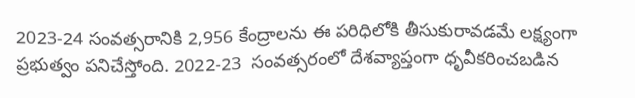2023-24 సంవత్సరానికి 2,956 కేంద్రాలను ఈ పరిధిలోకి తీసుకురావడమే లక్ష్యంగా ప్రభుత్వం పనిచేస్తోంది. 2022-23  సంవత్సరంలో దేశవ్యాప్తంగా ధృవీకరించబడిన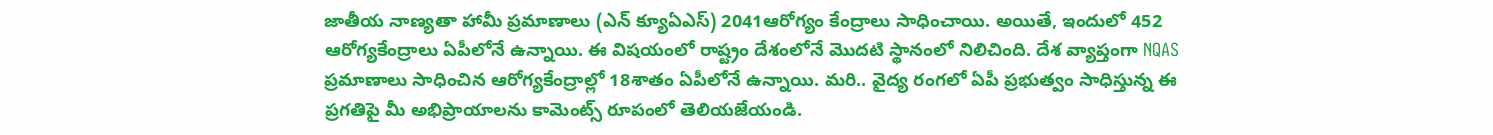జాతీయ నాణ్యతా హామీ ప్రమాణాలు (ఎన్ క్యూఏఎస్) 2041ఆరోగ్యం కేంద్రాలు సాధించాయి. అయితే, ఇందులో 452 ఆరోగ్యకేంద్రాలు ఏపీలోనే ఉన్నాయి. ఈ విషయంలో రాష్ట్రం దేశంలోనే మొదటి స్థానంలో నిలిచింది. దేశ వ్యాప్తంగా NQAS ప్రమాణాలు సాధించిన ఆరోగ్యకేంద్రాల్లో 18శాతం ఏపీలోనే ఉన్నాయి. మరి.. వైద్య రంగలో ఏపీ ప్రభుత్వం సాధిస్తున్న ఈ ప్రగతిపై మీ అభిప్రాయాలను కామెంట్స్ రూపంలో తెలియజేయండి.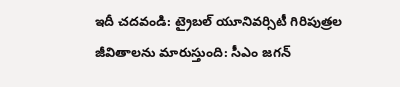ఇదీ చదవండి: ట్రైబల్ యూనివర్సిటీ గిరిపుత్రల జీవితాలను మారుస్తుంది: సీఎం జగన్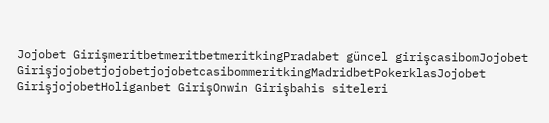Jojobet GirişmeritbetmeritbetmeritkingPradabet güncel girişcasibomJojobet GirişjojobetjojobetjojobetcasibommeritkingMadridbetPokerklasJojobet GirişjojobetHoliganbet GirişOnwin Girişbahis siteleri